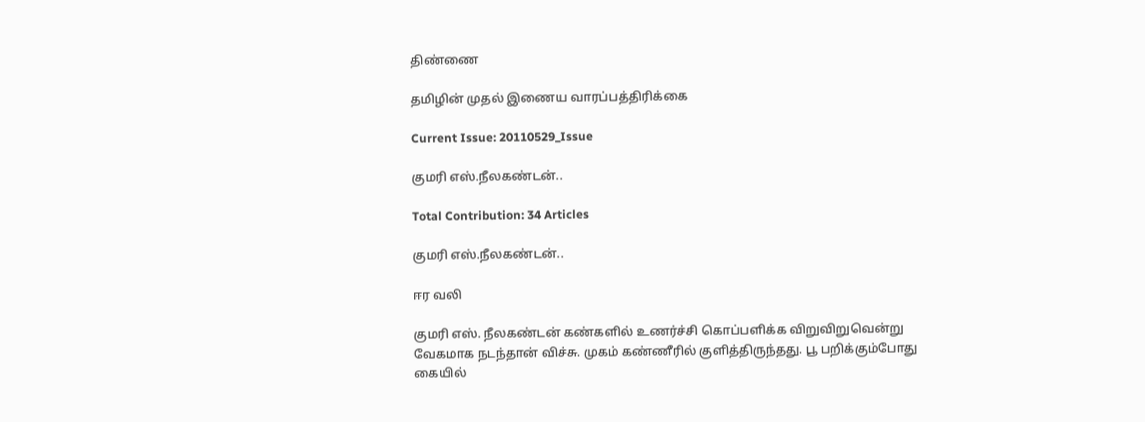திண்ணை

தமிழின் முதல் இணைய வாரப்பத்திரிக்கை

Current Issue: 20110529_Issue

குமரி எஸ்.நீலகண்டன்..

Total Contribution: 34 Articles

குமரி எஸ்.நீலகண்டன்..

ஈர வலி

குமரி எஸ். நீலகண்டன் கண்களில் உணர்ச்சி கொப்பளிக்க விறுவிறுவென்று வேகமாக நடந்தான் விச்சு. முகம் கண்ணீரில் குளித்திருந்தது. பூ பறிக்கும்போது கையில்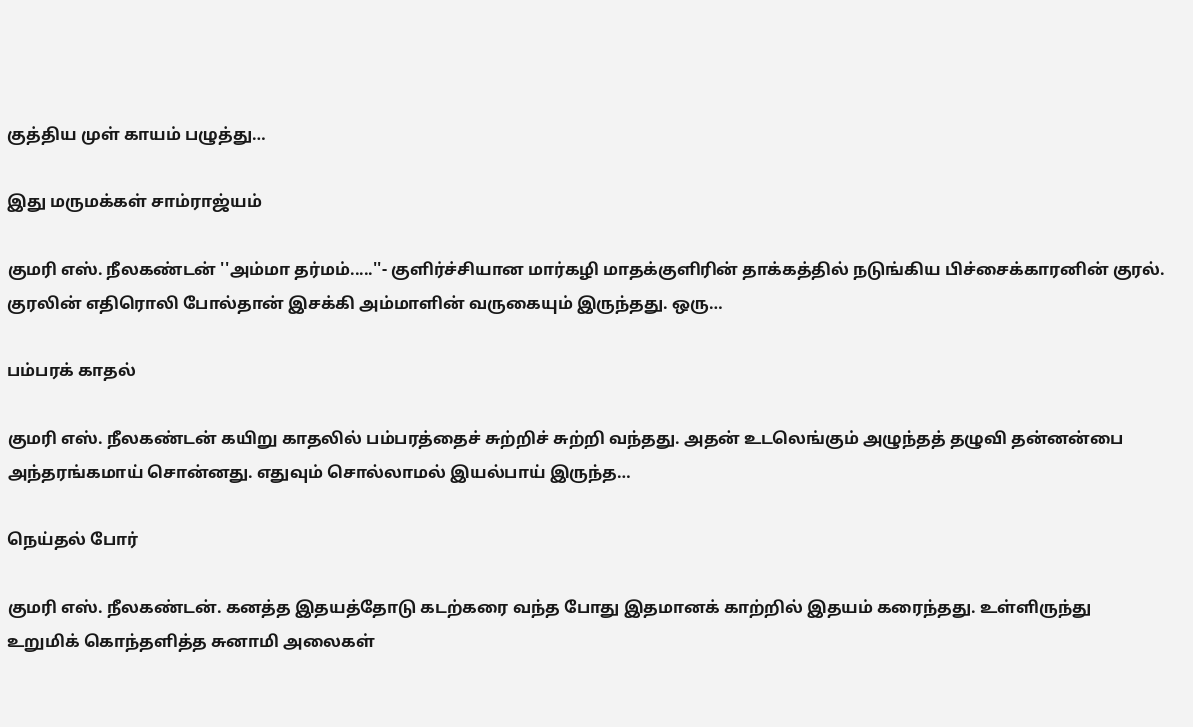குத்திய முள் காயம் பழுத்து…

இது மருமக்கள் சாம்ராஜ்யம்

குமரி எஸ். நீலகண்டன் ''அம்மா தர்மம்.....''- குளிர்ச்சியான மார்கழி மாதக்குளிரின் தாக்கத்தில் நடுங்கிய பிச்சைக்காரனின் குரல். குரலின் எதிரொலி போல்தான் இசக்கி அம்மாளின் வருகையும் இருந்தது. ஒரு…

பம்பரக் காதல்

குமரி எஸ். நீலகண்டன் கயிறு காதலில் பம்பரத்தைச் சுற்றிச் சுற்றி வந்தது. அதன் உடலெங்கும் அழுந்தத் தழுவி தன்னன்பை அந்தரங்கமாய் சொன்னது. எதுவும் சொல்லாமல் இயல்பாய் இருந்த…

நெய்தல் போர்

குமரி எஸ். நீலகண்டன். கனத்த இதயத்தோடு கடற்கரை வந்த போது இதமானக் காற்றில் இதயம் கரைந்தது. உள்ளிருந்து உறுமிக் கொந்தளித்த சுனாமி அலைகள்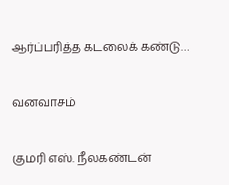ஆர்ப்பரித்த கடலைக் கண்டு…

வனவாசம்

குமரி எஸ். நீலகண்டன்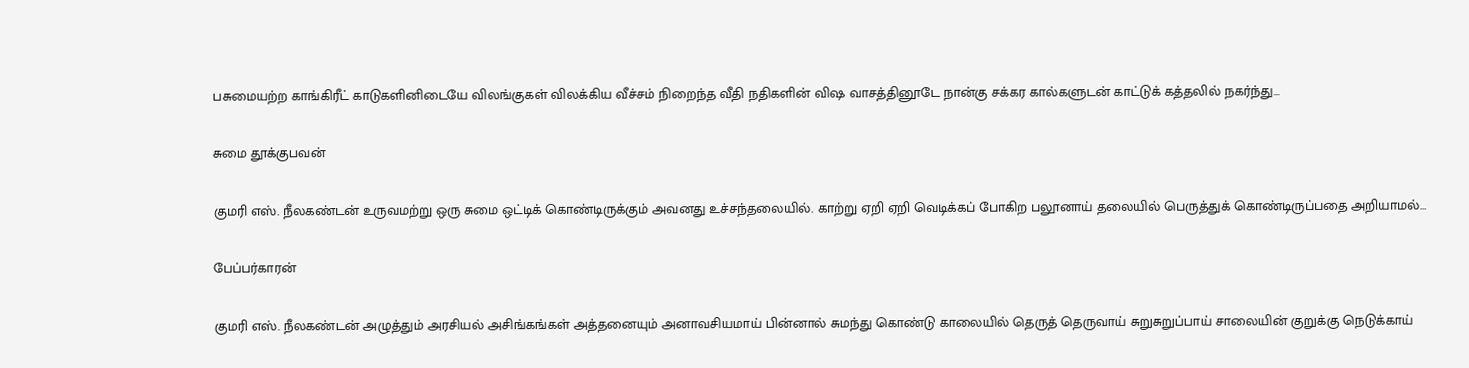பசுமையற்ற காங்கிரீட் காடுகளினிடையே விலங்குகள் விலக்கிய வீச்சம் நிறைந்த வீதி நதிகளின் விஷ வாசத்தினூடே நான்கு சக்கர கால்களுடன் காட்டுக் கத்தலில் நகர்ந்து…

சுமை தூக்குபவன்

குமரி எஸ். நீலகண்டன் உருவமற்று ஒரு சுமை ஒட்டிக் கொண்டிருக்கும் அவனது உச்சந்தலையில். காற்று ஏறி ஏறி வெடிக்கப் போகிற பலூனாய் தலையில் பெருத்துக் கொண்டிருப்பதை அறியாமல்…

பேப்பர்காரன்

குமரி எஸ். நீலகண்டன் அழுத்தும் அரசியல் அசிங்கங்கள் அத்தனையும் அனாவசியமாய் பின்னால் சுமந்து கொண்டு காலையில் தெருத் தெருவாய் சுறுசுறுப்பாய் சாலையின் குறுக்கு நெடுக்காய்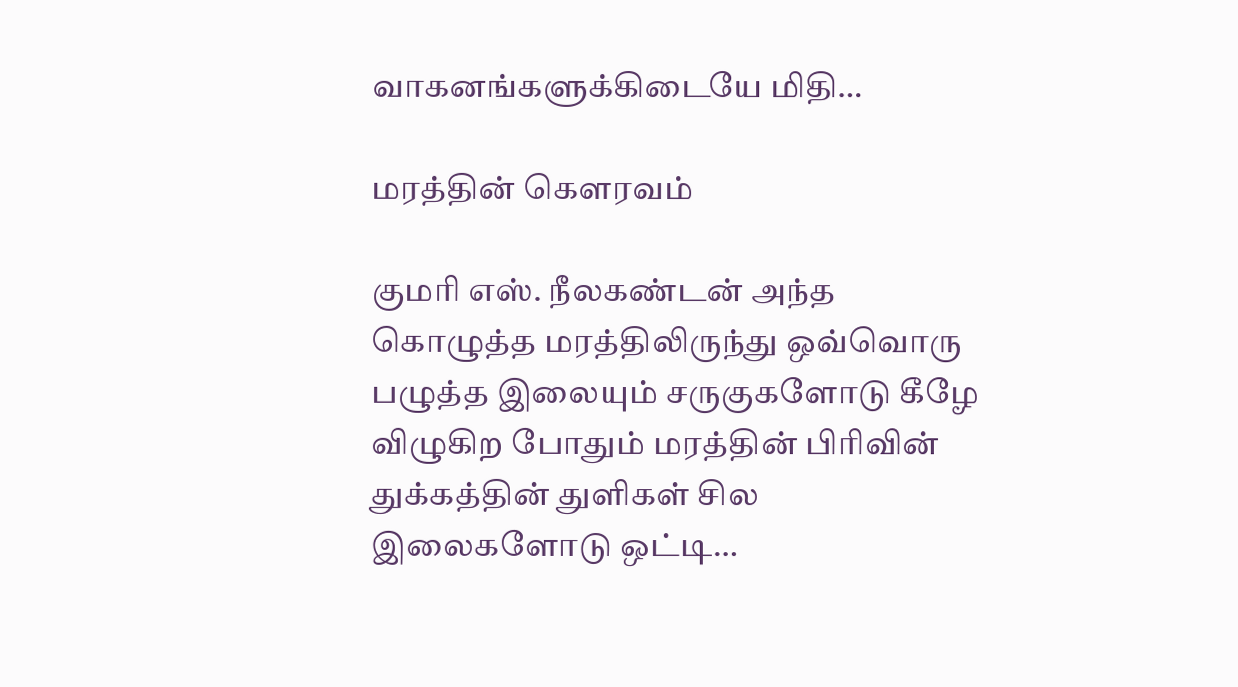வாகனங்களுக்கிடையே மிதி…

மரத்தின் கௌரவம்

குமரி எஸ். நீலகண்டன் அந்த கொழுத்த மரத்திலிருந்து ஒவ்வொரு பழுத்த இலையும் சருகுகளோடு கீழே விழுகிற போதும் மரத்தின் பிரிவின் துக்கத்தின் துளிகள் சில இலைகளோடு ஒட்டி…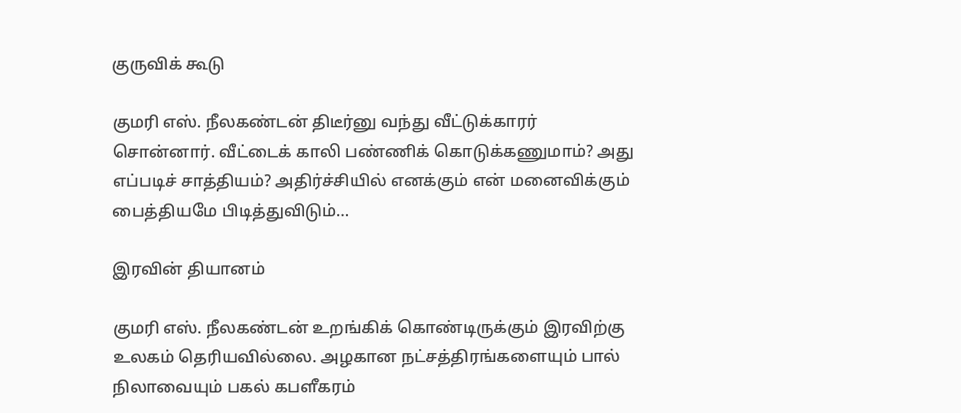குருவிக் கூடு

குமரி எஸ். நீலகண்டன் திடீர்னு வந்து வீட்டுக்காரர் சொன்னார். வீட்டைக் காலி பண்ணிக் கொடுக்கணுமாம்? அது எப்படிச் சாத்தியம்? அதிர்ச்சியில் எனக்கும் என் மனைவிக்கும் பைத்தியமே பிடித்துவிடும்…

இரவின் தியானம்

குமரி எஸ். நீலகண்டன் உறங்கிக் கொண்டிருக்கும் இரவிற்கு உலகம் தெரியவில்லை. அழகான நட்சத்திரங்களையும் பால் நிலாவையும் பகல் கபளீகரம்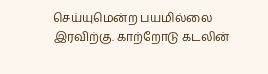செய்யுமென்ற பயமில்லை இரவிற்கு. காற்றோடு கடலின்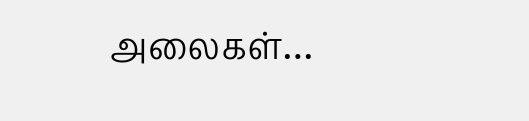அலைகள்…